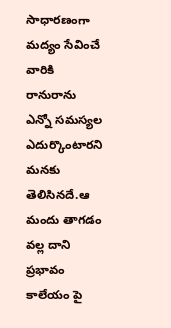సాధారణంగా మద్యం సేవించే వారికి రానురాను ఎన్నో సమస్యల ఎదుర్కొంటారని మనకు తెలిసినదే.ఆ మందు తాగడం వల్ల దాని ప్రభావం కాలేయం పై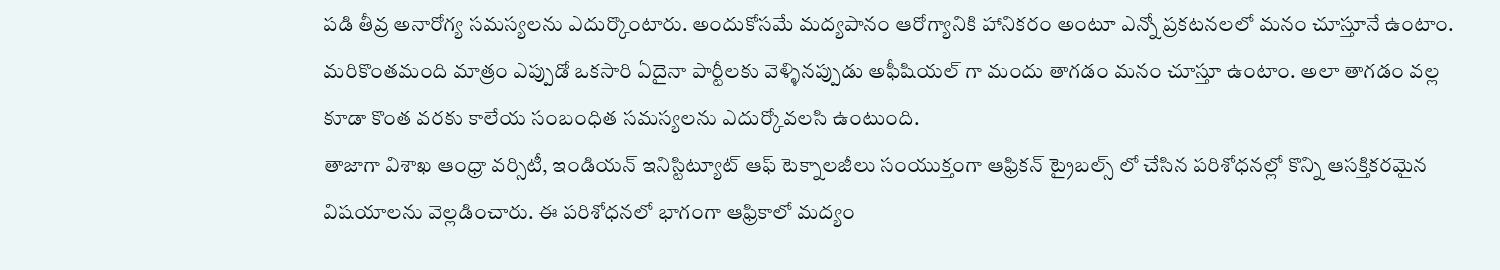పడి తీవ్ర అనారోగ్య సమస్యలను ఎదుర్కొంటారు. అందుకోసమే మద్యపానం ఆరోగ్యానికి హానికరం అంటూ ఎన్నో ప్రకటనలలో మనం చూస్తూనే ఉంటాం. మరికొంతమంది మాత్రం ఎప్పుడో ఒకసారి ఏదైనా పార్టీలకు వెళ్ళినప్పుడు అఫీషియల్ గా మందు తాగడం మనం చూస్తూ ఉంటాం. అలా తాగడం వల్ల కూడా కొంత వరకు కాలేయ సంబంధిత సమస్యలను ఎదుర్కోవలసి ఉంటుంది.
తాజాగా విశాఖ ఆంధ్రా వర్సిటీ, ఇండియన్ ఇనిస్టిట్యూట్ ఆఫ్ టెక్నాలజీలు సంయుక్తంగా ఆఫ్రికన్ ట్రైబల్స్ లో చేసిన పరిశోధనల్లో కొన్ని ఆసక్తికరమైన విషయాలను వెల్లడించారు. ఈ పరిశోధనలో భాగంగా ఆఫ్రికాలో మద్యం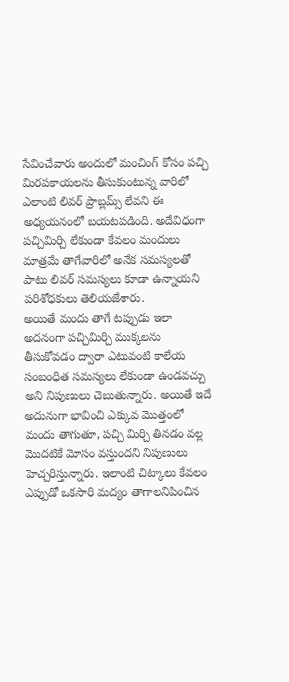సేవించేవారు అందులో మంచింగ్ కోసం పచ్చి మిరపకాయలను తీసుకుంటున్న వారిలో ఎలాంటి లివర్ ప్రాబ్లమ్స్ లేవని ఈ అధ్యయనంలో బయటపడింది. అదేవిధంగా పచ్చిమిర్చి లేకుండా కేవలం మందులు మాత్రమే తాగేవారిలో అనేక సమస్యలతో పాటు లివర్ సమస్యలు కూడా ఉన్నాయని పరిశోధకులు తెలియజేశారు.
అయితే మందు తాగే టప్పుడు ఇలా అదనంగా పచ్చిమిర్చి ముక్కలను తీసుకోవడం ద్వారా ఎటువంటి కాలేయ సంబంధిత సమస్యలు లేకుండా ఉండవచ్చు అని నిపుణులు చెబుతున్నారు. అయితే ఇదే అదునుగా భావించి ఎక్కువ మొత్తంలో మందు తాగుతూ, పచ్చి మిర్చి తినడం వల్ల మొదటికే మోసం వస్తుందని నిపుణులు హెచ్చరిస్తున్నారు. ఇలాంటి చిట్కాలు కేవలం ఎప్పుడో ఒకసారి మద్యం తాగాలనిపించిన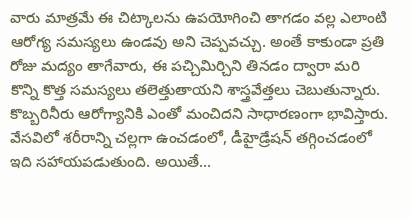వారు మాత్రమే ఈ చిట్కాలను ఉపయోగించి తాగడం వల్ల ఎలాంటి ఆరోగ్య సమస్యలు ఉండవు అని చెప్పవచ్చు. అంతే కాకుండా ప్రతి రోజు మద్యం తాగేవారు, ఈ పచ్చిమిర్చిని తినడం ద్వారా మరి కొన్ని కొత్త సమస్యలు తలెత్తుతాయని శాస్త్రవేత్తలు చెబుతున్నారు.
కొబ్బరినీరు ఆరోగ్యానికి ఎంతో మంచిదని సాధారణంగా భావిస్తారు. వేసవిలో శరీరాన్ని చల్లగా ఉంచడంలో, డీహైడ్రేషన్ తగ్గించడంలో ఇది సహాయపడుతుంది. అయితే…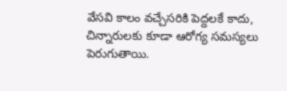వేసవి కాలం వచ్చేసరికి పెద్దలకే కాదు, చిన్నారులకు కూడా ఆరోగ్య సమస్యలు పెరుగుతాయి.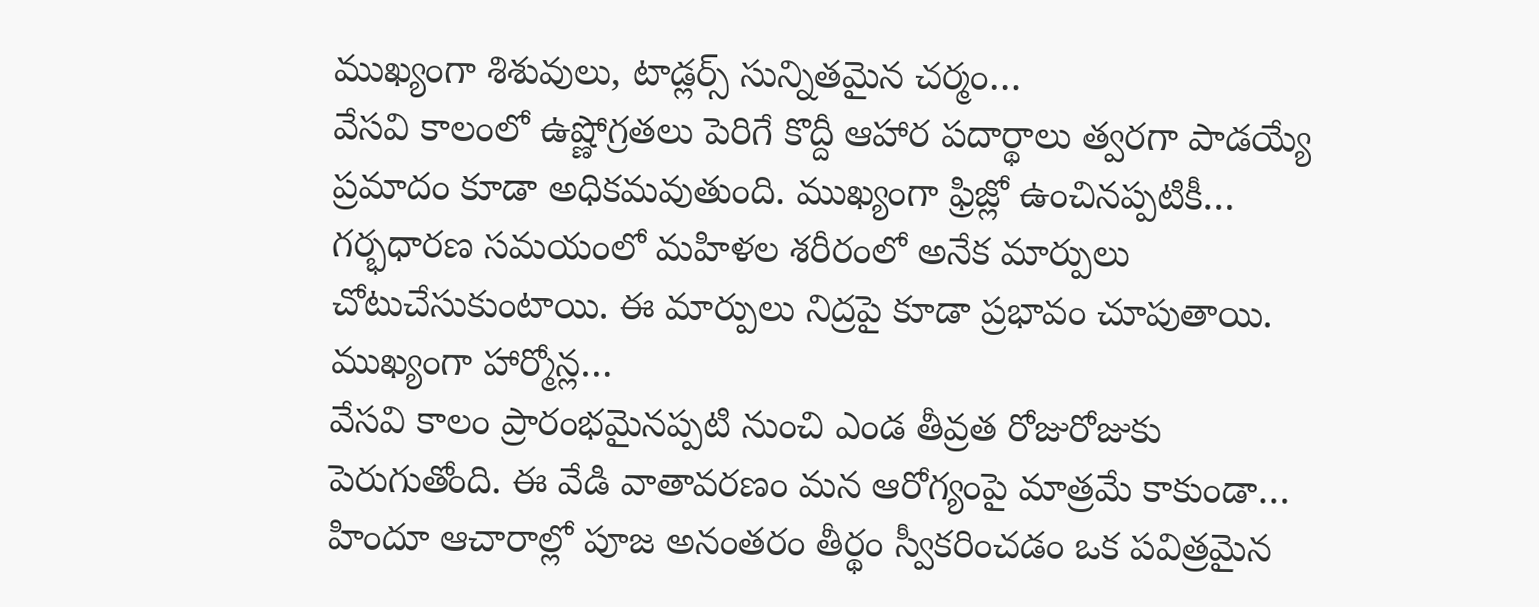ముఖ్యంగా శిశువులు, టాడ్లర్స్ సున్నితమైన చర్మం…
వేసవి కాలంలో ఉష్ణోగ్రతలు పెరిగే కొద్దీ ఆహార పదార్థాలు త్వరగా పాడయ్యే ప్రమాదం కూడా అధికమవుతుంది. ముఖ్యంగా ఫ్రిజ్లో ఉంచినప్పటికీ…
గర్భధారణ సమయంలో మహిళల శరీరంలో అనేక మార్పులు చోటుచేసుకుంటాయి. ఈ మార్పులు నిద్రపై కూడా ప్రభావం చూపుతాయి. ముఖ్యంగా హార్మోన్ల…
వేసవి కాలం ప్రారంభమైనప్పటి నుంచి ఎండ తీవ్రత రోజురోజుకు పెరుగుతోంది. ఈ వేడి వాతావరణం మన ఆరోగ్యంపై మాత్రమే కాకుండా…
హిందూ ఆచారాల్లో పూజ అనంతరం తీర్థం స్వీకరించడం ఒక పవిత్రమైన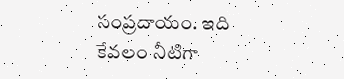సంప్రదాయం. ఇది కేవలం నీటిగా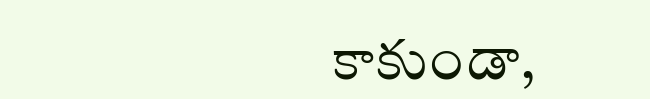కాకుండా,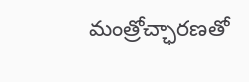మంత్రోచ్ఛారణతో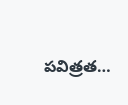పవిత్రత…